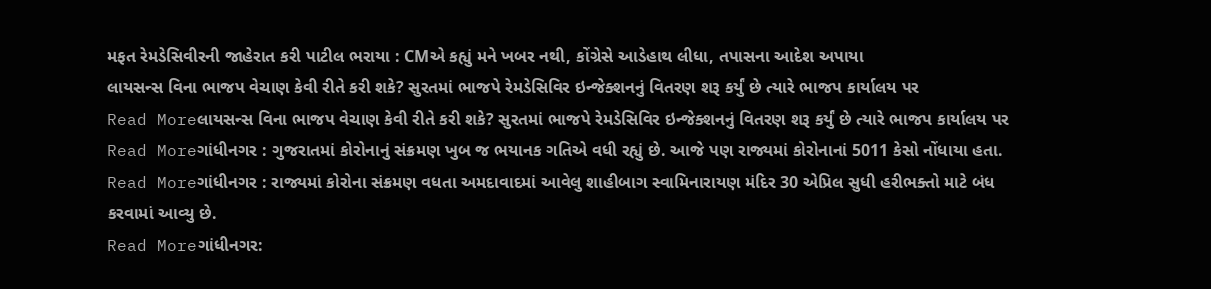મફત રેમડેસિવીરની જાહેરાત કરી પાટીલ ભરાયા : CMએ કહ્યું મને ખબર નથી, કોંગ્રેસે આડેહાથ લીધા, તપાસના આદેશ અપાયા
લાયસન્સ વિના ભાજપ વેચાણ કેવી રીતે કરી શકે? સુરતમાં ભાજપે રેમડેસિવિર ઇન્જેક્શનનું વિતરણ શરૂ કર્યું છે ત્યારે ભાજપ કાર્યાલય પર
Read Moreલાયસન્સ વિના ભાજપ વેચાણ કેવી રીતે કરી શકે? સુરતમાં ભાજપે રેમડેસિવિર ઇન્જેક્શનનું વિતરણ શરૂ કર્યું છે ત્યારે ભાજપ કાર્યાલય પર
Read Moreગાંધીનગર : ગુજરાતમાં કોરોનાનું સંક્રમણ ખુબ જ ભયાનક ગતિએ વધી રહ્યું છે. આજે પણ રાજ્યમાં કોરોનાનાં 5011 કેસો નોંધાયા હતા.
Read Moreગાંધીનગર : રાજ્યમાં કોરોના સંક્રમણ વધતા અમદાવાદમાં આવેલુ શાહીબાગ સ્વામિનારાયણ મંદિર 30 એપ્રિલ સુધી હરીભક્તો માટે બંધ કરવામાં આવ્યુ છે.
Read Moreગાંધીનગર: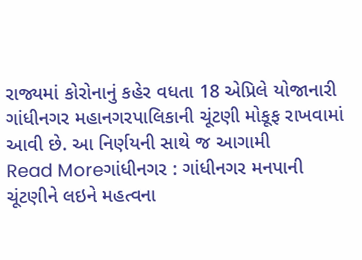રાજ્યમાં કોરોનાનું કહેર વધતા 18 એપ્રિલે યોજાનારી ગાંધીનગર મહાનગરપાલિકાની ચૂંટણી મોકૂફ રાખવામાં આવી છે. આ નિર્ણયની સાથે જ આગામી
Read Moreગાંધીનગર : ગાંધીનગર મનપાની ચૂંટણીને લઇને મહત્વના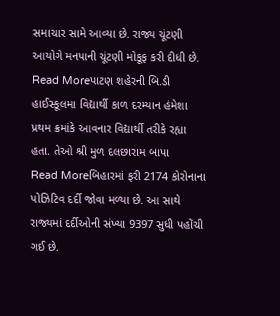સમાચાર સામે આવ્યા છે. રાજ્ય ચૂંટણી આયોગે મનપાની ચૂંટણી મોકૂફ કરી દીધી છે.
Read Moreપાટણ શહેરની બિ.ડી હાઈસ્કૂલમા વિદ્યાર્થી કાળ દરમ્યાન હંમેશા પ્રથમ ક્રમાંકે આવનાર વિદ્યાર્થી તરીકે રહ્યા હતા. તેઓ શ્રી મુળ દલછારામ બાપા
Read Moreબિહારમાં ફરી 2174 કોરોનાના પોઝિટિવ દર્દી જોવા મળ્યા છે. આ સાથે રાજ્યમાં દર્દીઓની સંખ્યા 9397 સુધી પહોંચી ગઈ છે.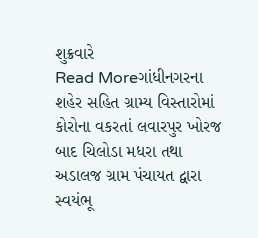શુક્રવારે
Read Moreગાંધીનગરના શહેર સહિત ગ્રામ્ય વિસ્તારોમાં કોરોના વકરતાં લવારપુર ખોરજ બાદ ચિલોડા મધરા તથા અડાલજ ગ્રામ પંચાયત દ્વારા સ્વયંભૂ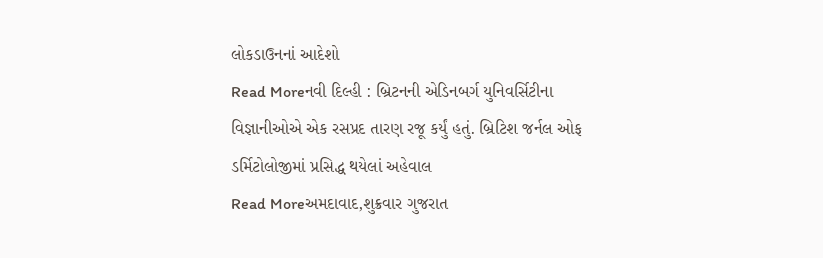લોકડાઉનનાં આદેશો
Read Moreનવી દિલ્હી : બ્રિટનની એડિનબર્ગ યુનિવર્સિટીના વિજ્ઞાનીઓએ એક રસપ્રદ તારણ રજૂ કર્યું હતું. બ્રિટિશ જર્નલ ઓફ ડર્મિટોલોજીમાં પ્રસિદ્ધ થયેલાં અહેવાલ
Read Moreઅમદાવાદ,શુક્રવાર ગુજરાત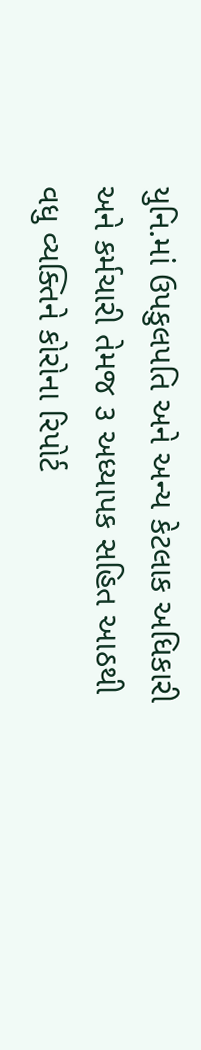યુનિ.માં ઉપકુલપતિ અને અન્ય કેટલાક અધિકારી અને કર્મચારી તેમજ ૩ અધ્યાપક સહિત આઠથી વધુ વ્યક્તિને કોરોના રિપોર્ટ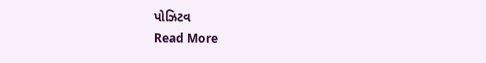પોઝિટવ
Read More